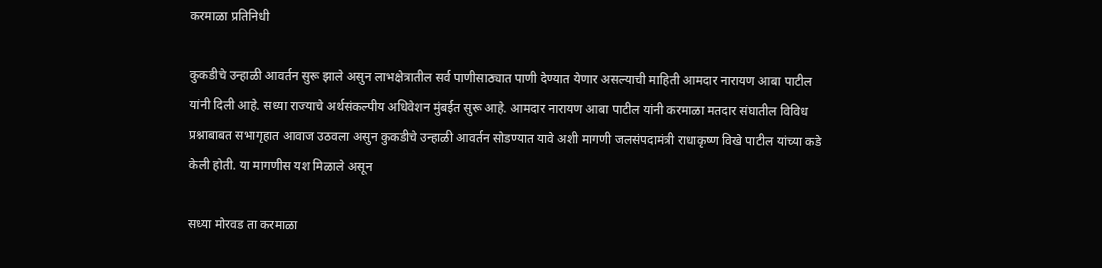करमाळा प्रतिनिधी

कुकडीचे उन्हाळी आवर्तन सुरू झाले असुन लाभक्षेत्रातील सर्व पाणीसाठ्यात पाणी देण्यात येणार असल्याची माहिती आमदार नारायण आबा पाटील यांनी दिली आहे. सध्या राज्याचे अर्थसंकल्पीय अधिवेशन मुंबईत सुरू आहे. आमदार नारायण आबा पाटील यांनी करमाळा मतदार संघातील विविध प्रश्नाबाबत सभागृहात आवाज उठवला असुन कुकडीचे उन्हाळी आवर्तन सोडण्यात यावे अशी मागणी जलसंपदामंत्री राधाकृष्ण विखे पाटील यांच्या कडे केली होती. या मागणीस यश मिळाले असून

सध्या मोरवड ता करमाळा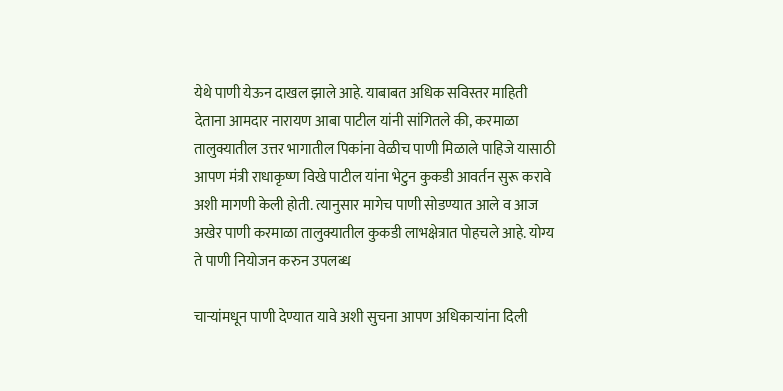येथे पाणी येऊन दाखल झाले आहे. याबाबत अधिक सविस्तर माहिती देताना आमदार नारायण आबा पाटील यांनी सांगितले की, करमाळा तालुक्यातील उत्तर भागातील पिकांना वेळीच पाणी मिळाले पाहिजे यासाठी आपण मंत्री राधाकृष्ण विखे पाटील यांना भेटुन कुकडी आवर्तन सुरू करावे अशी मागणी केली होती. त्यानुसार मागेच पाणी सोडण्यात आले व आज अखेर पाणी करमाळा तालुक्यातील कुकडी लाभक्षेत्रात पोहचले आहे. योग्य ते पाणी नियोजन करुन उपलब्ध

चाऱ्यांमधून पाणी देण्यात यावे अशी सुचना आपण अधिकाऱ्यांना दिली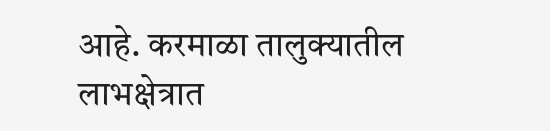आहे. करमाळा तालुक्यातील लाभक्षेत्रात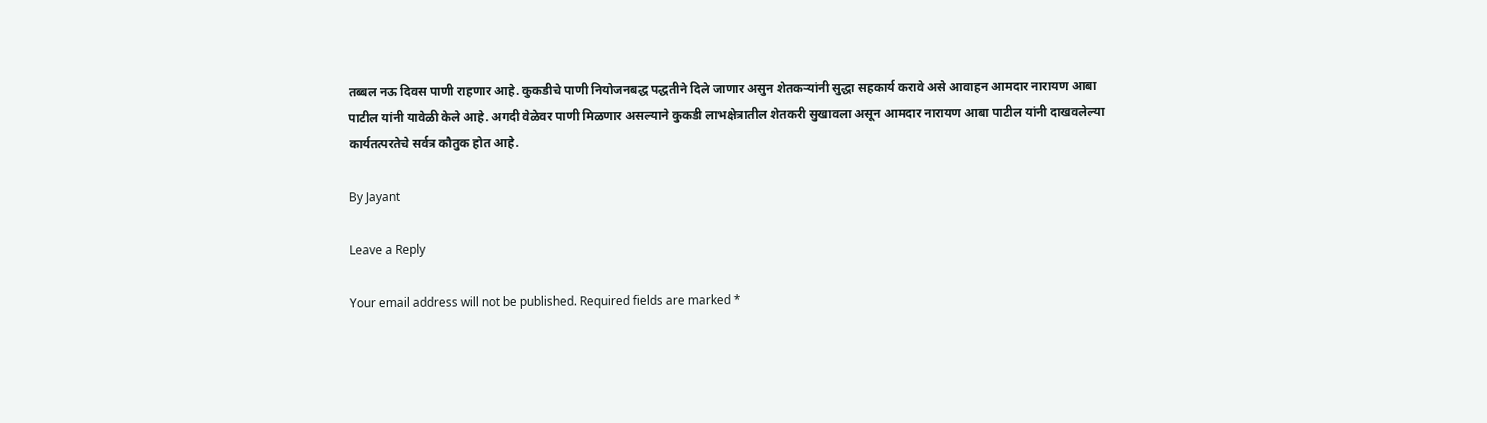तब्बल नऊ दिवस पाणी राहणार आहे. कुकडीचे पाणी नियोजनबद्ध पद्धतीने दिले जाणार असुन शेतकऱ्यांनी सुद्धा सहकार्य करावे असे आवाहन आमदार नारायण आबा पाटील यांनी यावेळी केले आहे. अगदी वेळेवर पाणी मिळणार असल्याने कुकडी लाभक्षेत्रातील शेतकरी सुखावला असून आमदार नारायण आबा पाटील यांनी दाखवलेल्या कार्यतत्परतेचे सर्वत्र कौतुक होत आहे.

By Jayant

Leave a Reply

Your email address will not be published. Required fields are marked *